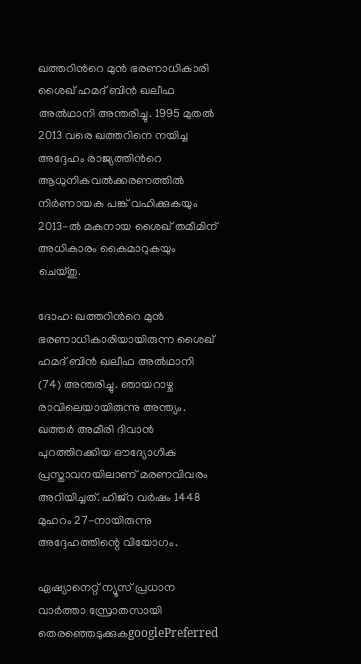ഖത്തറിന്‍റെ മുൻ ഭരണാധികാരി ശൈഖ് ഹമദ് ബിൻ ഖലീഫ അൽഥാനി അന്തരിച്ചു. 1995 മുതൽ 2013 വരെ ഖത്തറിനെ നയിച്ച അദ്ദേഹം രാജ്യത്തിന്‍റെ ആധുനികവൽക്കരണത്തിൽ നിർണായക പങ്ക് വഹിക്കുകയും 2013-ൽ മകനായ ശൈഖ് തമീമിന് അധികാരം കൈമാറുകയും ചെയ്തു.

ദോഹ: ഖത്തറിന്‍റെ മുൻ ഭരണാധികാരിയായിരുന്ന ശൈഖ് ഹമദ് ബിൻ ഖലീഫ അൽഥാനി (74) അന്തരിച്ചു. ഞായറാഴ്ച രാവിലെയായിരുന്നു അന്ത്യം. ഖത്തർ അമീരി ദിവാൻ പുറത്തിറക്കിയ ഔദ്യോഗിക പ്രസ്താവനയിലാണ് മരണവിവരം അറിയിച്ചത്. ഹിജ്റ വർഷം 1448 മുഹറം 27-നായിരുന്നു അദ്ദേഹത്തിന്റെ വിയോഗം.

ഏഷ്യാനെറ്റ് ന്യൂസ് പ്രധാന വാർത്താ സ്രോതസായി തെരഞ്ഞെടുക്കുകgooglePreferred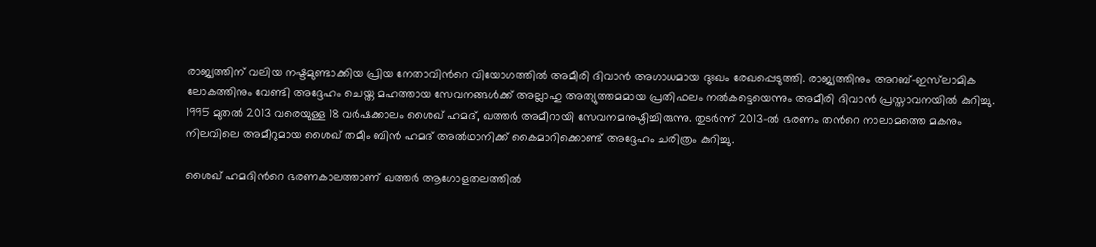രാജ്യത്തിന് വലിയ നഷ്ടമുണ്ടാക്കിയ പ്രിയ നേതാവിന്‍റെ വിയോഗത്തിൽ അമീരി ദിവാൻ അഗാധമായ ദുഃഖം രേഖപ്പെടുത്തി. രാജ്യത്തിനും അറബ്-ഇസ്‌ലാമിക ലോകത്തിനും വേണ്ടി അദ്ദേഹം ചെയ്ത മഹത്തായ സേവനങ്ങൾക്ക് അല്ലാഹു അത്യുത്തമമായ പ്രതിഫലം നൽകട്ടെയെന്നും അമീരി ദിവാൻ പ്രസ്താവനയിൽ കുറിച്ചു. 1995 മുതൽ 2013 വരെയുള്ള 18 വർഷക്കാലം ശൈഖ് ഹമദ്, ഖത്തർ അമീറായി സേവനമനുഷ്ഠിച്ചിരുന്നു. തുടര്‍ന്ന് 2013-ൽ ഭരണം തന്‍റെ നാലാമത്തെ മകനും നിലവിലെ അമീറുമായ ശൈഖ് തമീം ബിൻ ഹമദ് അൽഥാനിക്ക് കൈമാറിക്കൊണ്ട് അദ്ദേഹം ചരിത്രം കുറിച്ചു.

ശൈഖ് ഹമദിന്‍റെ ഭരണകാലത്താണ് ഖത്തർ ആഗോളതലത്തിൽ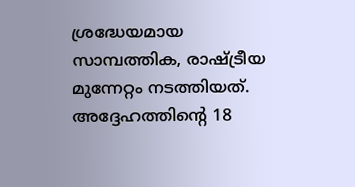ശ്രദ്ധേയമായ സാമ്പത്തിക, രാഷ്ട്രീയ മുന്നേറ്റം നടത്തിയത്. അദ്ദേഹത്തിന്‍റെ 18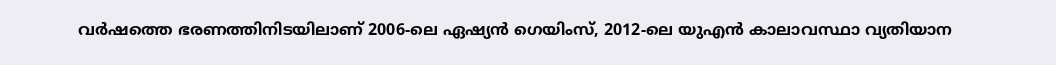വർഷത്തെ ഭരണത്തിനിടയിലാണ് 2006-ലെ ഏഷ്യൻ ഗെയിംസ്, 2012-ലെ യുഎൻ കാലാവസ്ഥാ വ്യതിയാന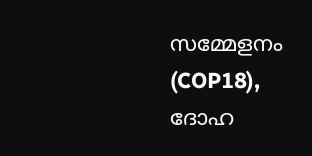സമ്മേളനം (COP18), ദോഹ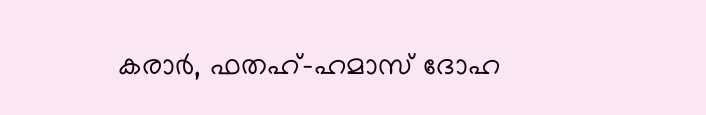കരാർ, ഫതഹ്-ഹമാസ് ദോഹ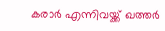കരാർ എന്നിവയ്ക്ക് ഖത്തർ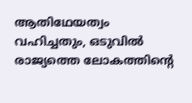ആതിഥേയത്വം വഹിച്ചതും, ഒടുവിൽ രാജ്യത്തെ ലോകത്തിന്‍റെ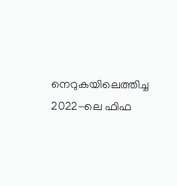നെറുകയിലെത്തിച്ച 2022-ലെ ഫിഫ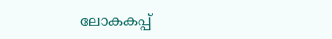ലോകകപ്പ്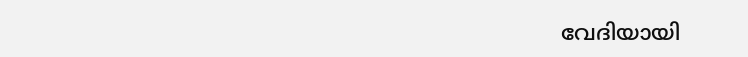വേദിയായി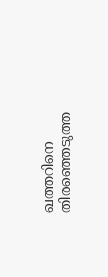ഖത്തറിനെ തിരഞ്ഞെടുത്ത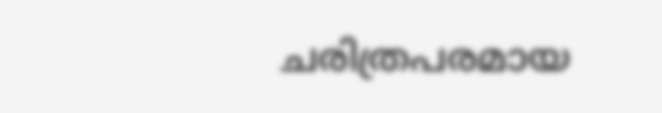ചരിത്രപരമായ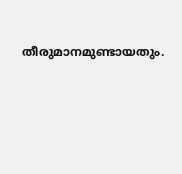തീരുമാനമുണ്ടായതും.